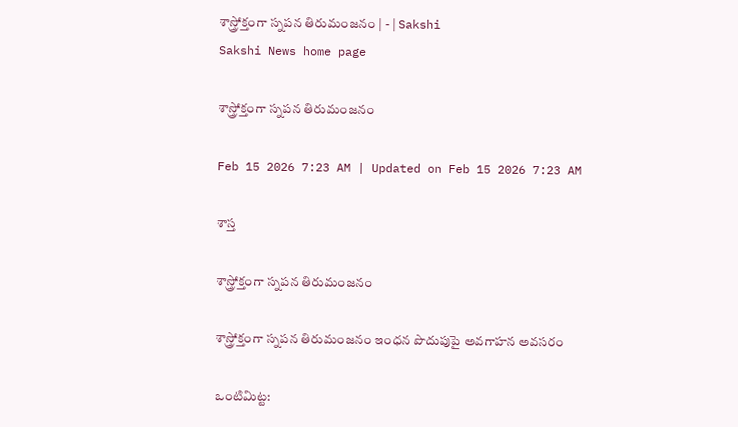శాస్త్రోక్తంగా స్నపన తిరుమంజనం | - | Sakshi
Sakshi News home page

శాస్త్రోక్తంగా స్నపన తిరుమంజనం

Feb 15 2026 7:23 AM | Updated on Feb 15 2026 7:23 AM

శాస్త

శాస్త్రోక్తంగా స్నపన తిరుమంజనం

శాస్త్రోక్తంగా స్నపన తిరుమంజనం ఇంధన పొదుపుపై అవగాహన అవసరం

ఒంటిమిట్ట: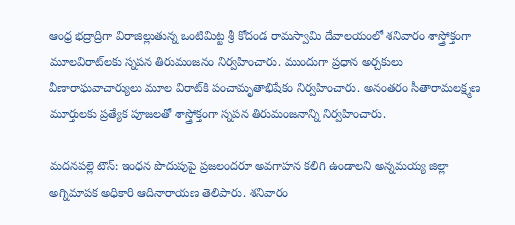ఆంధ్ర భద్రాద్రిగా విరాజిల్లుతున్న ఒంటిమిట్ట శ్రీ కోదండ రామస్వామి దేవాలయంలో శనివారం శాస్త్రోక్తంగా మూలవిరాట్‌లకు స్నపన తిరుమంజనం నిర్వహించారు. ముందుగా ప్రధాన అర్చకులు వీణారాఘవాచార్యులు మూల విరాట్‌కి పంచామృతాభిషేకం నిర్వహించారు. అనంతరం సీతారామలక్ష్మణ మూర్తులకు ప్రత్యేక పూజలతో శాస్త్రోక్తంగా స్నపన తిరుమంజనాన్ని నిర్వహించారు.

మదనపల్లె టౌన్‌: ఇంధన పొదుపుపై ప్రజలందరూ అవగాహన కలిగి ఉండాలని అన్నమయ్య జిల్లా అగ్నిమాపక అధికారి ఆదినారాయణ తెలిపారు. శనివారం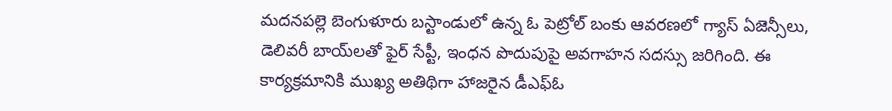మదనపల్లె బెంగుళూరు బస్టాండులో ఉన్న ఓ పెట్రోల్‌ బంకు ఆవరణలో గ్యాస్‌ ఏజెన్సీలు, డెలివరీ బాయ్‌లతో ఫైర్‌ సేప్టీ, ఇంధన పొదుపుపై అవగాహన సదస్సు జరిగింది. ఈ కార్యక్రమానికి ముఖ్య అతిథిగా హాజరైన డీఎఫ్‌ఓ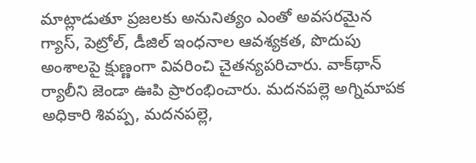మాట్లాడుతూ ప్రజలకు అనునిత్యం ఎంతో అవసరమైన గ్యాస్‌, పెట్రోల్‌, డీజిల్‌ ఇంధనాల ఆవశ్యకత, పొదుపు అంశాలపై క్షుణ్ణంగా వివరించి చైతన్యపరిచారు. వాక్‌థాన్‌ ర్యాలీని జెండా ఊపి ప్రారంభించారు. మదనపల్లె అగ్నిమాపక అధికారి శివప్ప, మదనపల్లె,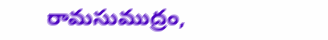రామసుముద్రం,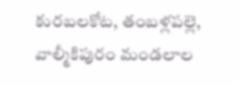కురబలకోట, తంబళ్లపల్లె, వాల్మీకిపురం మండలాల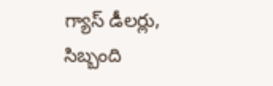గ్యాస్‌ డీలర్లు, సిబ్బంది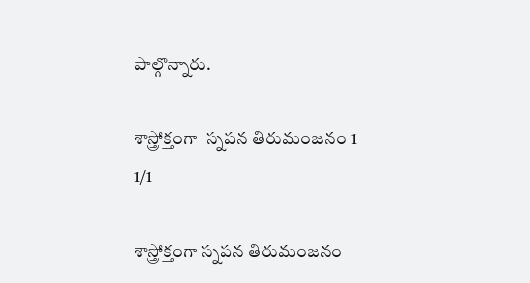పాల్గొన్నారు.

శాస్త్రోక్తంగా  స్నపన తిరుమంజనం 1
1/1

శాస్త్రోక్తంగా స్నపన తిరుమంజనం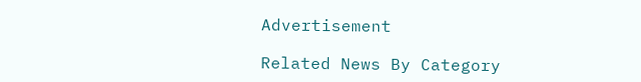Advertisement

Related News By Category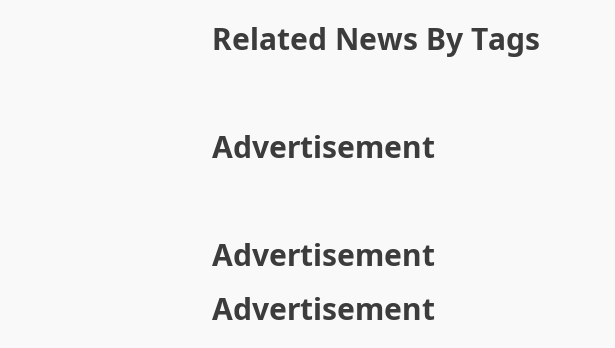Related News By Tags

Advertisement

Advertisement
Advertisement